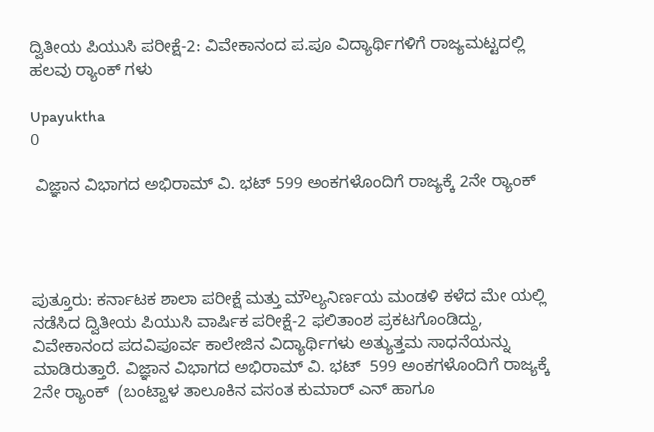ದ್ವಿತೀಯ ಪಿಯುಸಿ ಪರೀಕ್ಷೆ-2: ವಿವೇಕಾನಂದ ಪ.ಪೂ ವಿದ್ಯಾರ್ಥಿಗಳಿಗೆ ರಾಜ್ಯಮಟ್ಟದಲ್ಲಿ ಹಲವು ರ‍್ಯಾಂಕ್ ಗಳು

Upayuktha
0

 ವಿಜ್ಞಾನ ವಿಭಾಗದ ಅಭಿರಾಮ್ ವಿ. ಭಟ್ 599 ಅಂಕಗಳೊಂದಿಗೆ ರಾಜ್ಯಕ್ಕೆ 2ನೇ ರ‍್ಯಾಂಕ್




ಪುತ್ತೂರು: ಕರ್ನಾಟಕ ಶಾಲಾ ಪರೀಕ್ಷೆ ಮತ್ತು ಮೌಲ್ಯನಿರ್ಣಯ ಮಂಡಳಿ ಕಳೆದ ಮೇ ಯಲ್ಲಿ ನಡೆಸಿದ ದ್ವಿತೀಯ ಪಿಯುಸಿ ವಾರ್ಷಿಕ ಪರೀಕ್ಷೆ-2 ಫಲಿತಾಂಶ ಪ್ರಕಟಗೊಂಡಿದ್ದು, ವಿವೇಕಾನಂದ ಪದವಿಪೂರ್ವ ಕಾಲೇಜಿನ ವಿದ್ಯಾರ್ಥಿಗಳು ಅತ್ಯುತ್ತಮ ಸಾಧನೆಯನ್ನು ಮಾಡಿರುತ್ತಾರೆ. ವಿಜ್ಞಾನ ವಿಭಾಗದ ಅಭಿರಾಮ್ ವಿ. ಭಟ್  599 ಅಂಕಗಳೊಂದಿಗೆ ರಾಜ್ಯಕ್ಕೆ 2ನೇ ರ‍್ಯಾಂಕ್  (ಬಂಟ್ವಾಳ ತಾಲೂಕಿನ ವಸಂತ ಕುಮಾರ್ ಎನ್ ಹಾಗೂ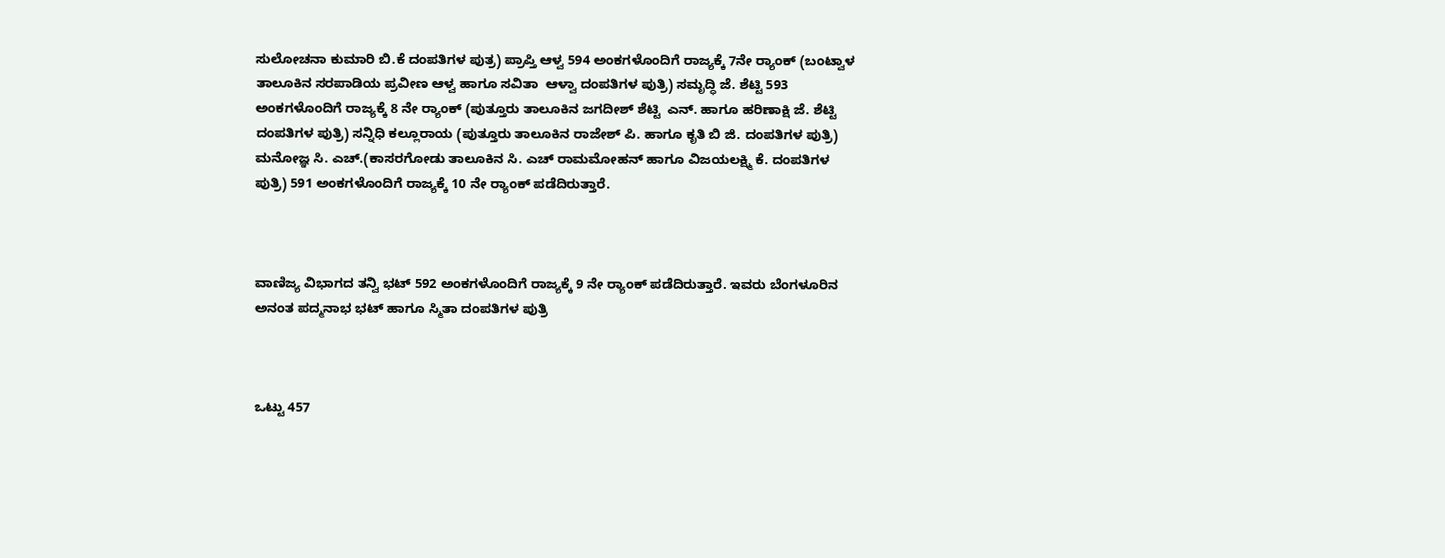ಸುಲೋಚನಾ ಕುಮಾರಿ ಬಿ.ಕೆ ದಂಪತಿಗಳ ಪುತ್ರ) ಪ್ರಾಪ್ತಿ ಆಳ್ವ 594 ಅಂಕಗಳೊಂದಿಗೆ ರಾಜ್ಯಕ್ಕೆ 7ನೇ ರ‍್ಯಾಂಕ್ (ಬಂಟ್ವಾಳ ತಾಲೂಕಿನ ಸರಪಾಡಿಯ ಪ್ರವೀಣ ಆಳ್ವ ಹಾಗೂ ಸವಿತಾ  ಆಳ್ವಾ ದಂಪತಿಗಳ ಪುತ್ರಿ) ಸಮೃದ್ಧಿ ಜೆ. ಶೆಟ್ಟಿ 593 ಅಂಕಗಳೊಂದಿಗೆ ರಾಜ್ಯಕ್ಕೆ 8 ನೇ ರ‍್ಯಾಂಕ್ (ಪುತ್ತೂರು ತಾಲೂಕಿನ ಜಗದೀಶ್ ಶೆಟ್ಟಿ  ಎನ್. ಹಾಗೂ ಹರಿಣಾಕ್ಷಿ ಜೆ. ಶೆಟ್ಟಿ ದಂಪತಿಗಳ ಪುತ್ರಿ) ಸನ್ನಿಧಿ ಕಲ್ಲೂರಾಯ (ಪುತ್ತೂರು ತಾಲೂಕಿನ ರಾಜೇಶ್ ಪಿ. ಹಾಗೂ ಕೃತಿ ಬಿ ಜಿ. ದಂಪತಿಗಳ ಪುತ್ರಿ) ಮನೋಜ್ಞ ಸಿ. ಎಚ್.(ಕಾಸರಗೋಡು ತಾಲೂಕಿನ ಸಿ. ಎಚ್ ರಾಮಮೋಹನ್ ಹಾಗೂ ವಿಜಯಲಕ್ಷ್ಮಿ ಕೆ. ದಂಪತಿಗಳ ಪುತ್ರಿ) 591 ಅಂಕಗಳೊಂದಿಗೆ ರಾಜ್ಯಕ್ಕೆ 10 ನೇ ರ‍್ಯಾಂಕ್ ಪಡೆದಿರುತ್ತಾರೆ.



ವಾಣಿಜ್ಯ ವಿಭಾಗದ ತನ್ವಿ ಭಟ್ 592 ಅಂಕಗಳೊಂದಿಗೆ ರಾಜ್ಯಕ್ಕೆ 9 ನೇ ರ‍್ಯಾಂಕ್ ಪಡೆದಿರುತ್ತಾರೆ. ಇವರು ಬೆಂಗಳೂರಿನ ಅನಂತ ಪದ್ಮನಾಭ ಭಟ್ ಹಾಗೂ ಸ್ಮಿತಾ ದಂಪತಿಗಳ ಪುತ್ರಿ



ಒಟ್ಟು 457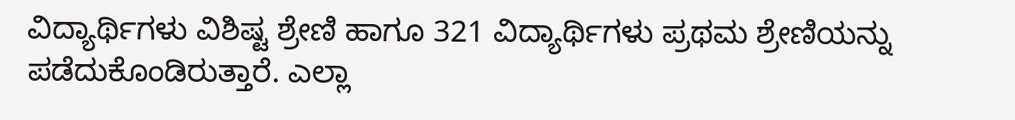ವಿದ್ಯಾರ್ಥಿಗಳು ವಿಶಿಷ್ಟ ಶ್ರೇಣಿ ಹಾಗೂ 321 ವಿದ್ಯಾರ್ಥಿಗಳು ಪ್ರಥಮ ಶ್ರೇಣಿಯನ್ನು ಪಡೆದುಕೊಂಡಿರುತ್ತಾರೆ. ಎಲ್ಲಾ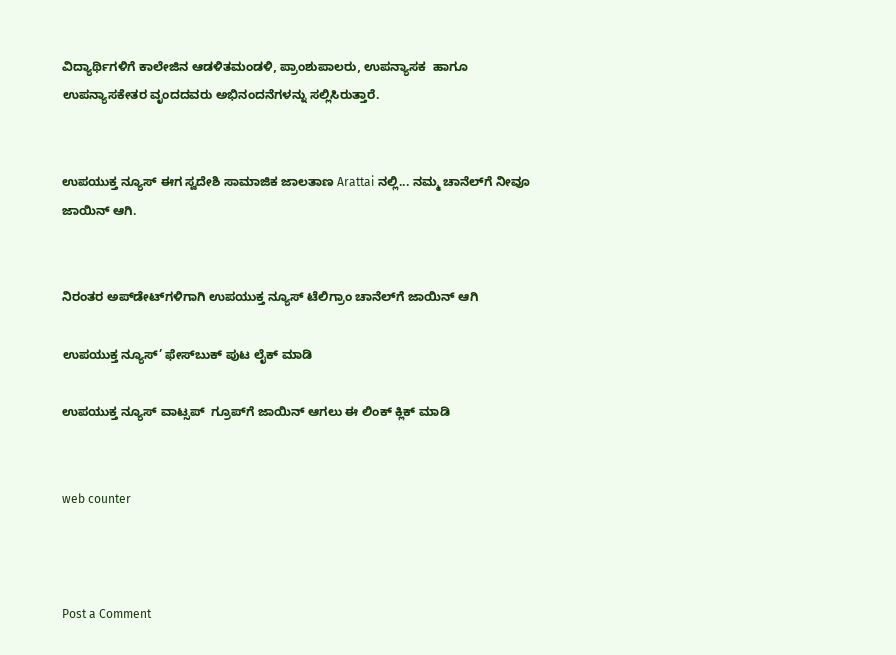ವಿದ್ಯಾರ್ಥಿಗಳಿಗೆ ಕಾಲೇಜಿನ ಆಡಳಿತಮಂಡಳಿ, ಪ್ರಾಂಶುಪಾಲರು, ಉಪನ್ಯಾಸಕ  ಹಾಗೂ ಉಪನ್ಯಾಸಕೇತರ ವೃಂದದವರು ಅಭಿನಂದನೆಗಳನ್ನು ಸಲ್ಲಿಸಿರುತ್ತಾರೆ.


ಉಪಯುಕ್ತ ನ್ಯೂಸ್ ಈಗ ಸ್ವದೇಶಿ ಸಾಮಾಜಿಕ ಜಾಲತಾಣ Arattai ನಲ್ಲಿ... ನಮ್ಮ ಚಾನೆಲ್‌ಗೆ ನೀವೂ ಜಾಯಿನ್ ಆಗಿ.


ನಿರಂತರ ಅಪ್‌ಡೇಟ್‌ಗಳಿಗಾಗಿ ಉಪಯುಕ್ತ ನ್ಯೂಸ್‌ ಟೆಲಿಗ್ರಾಂ ಚಾನೆಲ್‌ಗೆ ಜಾಯಿನ್‌ ಆಗಿ

ಉಪಯುಕ್ತ ನ್ಯೂಸ್‌’ ಫೇಸ್‌ಬುಕ್ ಪುಟ ಲೈಕ್ ಮಾಡಿ

ಉಪಯುಕ್ತ ನ್ಯೂಸ್‌ ವಾಟ್ಸಪ್‌  ಗ್ರೂಪ್‌ಗೆ ಜಾಯಿನ್ ಆಗಲು ಈ ಲಿಂಕ್ ಕ್ಲಿಕ್ ಮಾಡಿ


web counter



Post a Comment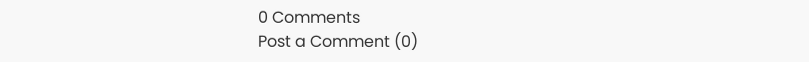0 Comments
Post a Comment (0)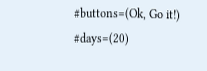#buttons=(Ok, Go it!) #days=(20)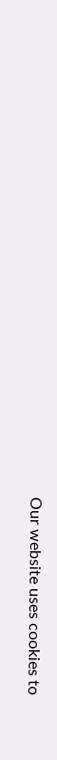Our website uses cookies to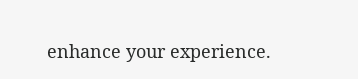enhance your experience.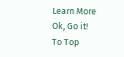Learn More
Ok, Go it!
To Top